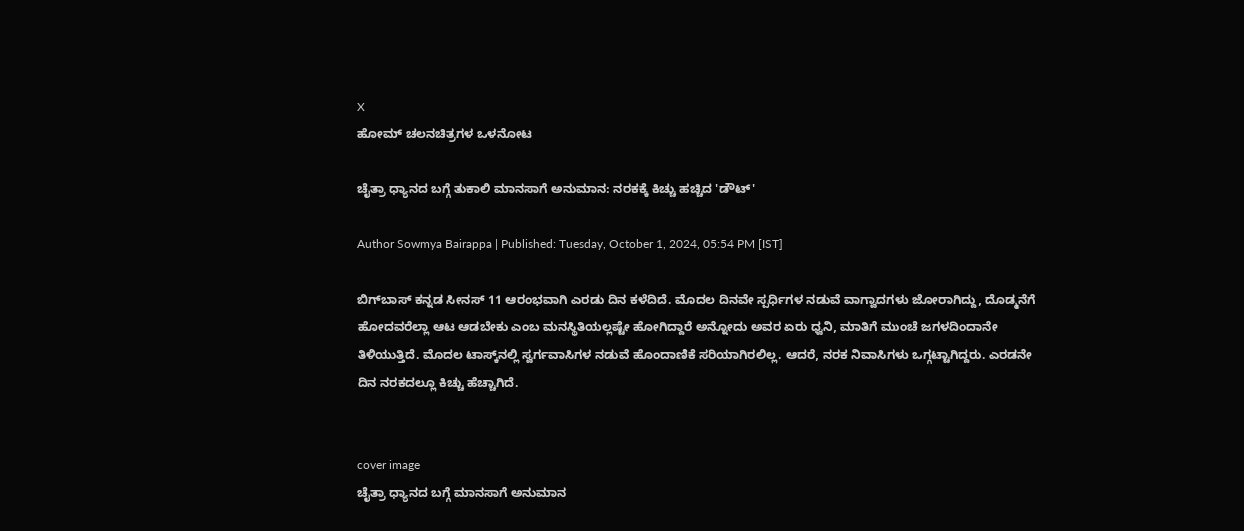X
ಹೋಮ್ ಚಲನಚಿತ್ರಗಳ ಒಳನೋಟ

ಚೈತ್ರಾ ಧ್ಯಾನದ ಬಗ್ಗೆ ತುಕಾಲಿ ಮಾನಸಾಗೆ ಅನುಮಾನ: ನರಕಕ್ಕೆ ಕಿಚ್ಚು ಹಚ್ಚಿದ 'ಡೌಟ್'

Author Sowmya Bairappa | Published: Tuesday, October 1, 2024, 05:54 PM [IST]

ಬಿಗ್‌ಬಾಸ್‌ ಕನ್ನಡ ಸೀನಸ್ 11 ಆರಂಭವಾಗಿ ಎರಡು ದಿನ ಕಳೆದಿದೆ. ಮೊದಲ ದಿನವೇ ಸ್ಪರ್ಧಿಗಳ ನಡುವೆ ವಾಗ್ವಾದಗಳು ಜೋರಾಗಿದ್ದು, ದೊಡ್ಮನೆಗೆ ಹೋದವರೆಲ್ಲಾ ಆಟ ಆಡಬೇಕು ಎಂಬ ಮನಸ್ಥಿತಿಯಲ್ಲಷ್ಟೇ ಹೋಗಿದ್ದಾರೆ ಅನ್ನೋದು ಅವರ ಏರು ಧ್ವನಿ, ಮಾತಿಗೆ ಮುಂಚೆ ಜಗಳದಿಂದಾನೇ ತಿಳಿಯುತ್ತಿದೆ. ಮೊದಲ ಟಾಸ್ಕ್‌ನಲ್ಲಿ ಸ್ವರ್ಗವಾಸಿಗಳ ನಡುವೆ ಹೊಂದಾಣಿಕೆ ಸರಿಯಾಗಿರಲಿಲ್ಲ. ಆದರೆ, ನರಕ ನಿವಾಸಿಗಳು ಒಗ್ಗಟ್ಟಾಗಿದ್ದರು. ಎರಡನೇ ದಿನ ನರಕದಲ್ಲೂ ಕಿಚ್ಚು ಹೆಚ್ಚಾಗಿದೆ.


cover image
ಚೈತ್ರಾ ಧ್ಯಾನದ ಬಗ್ಗೆ ಮಾನಸಾಗೆ ಅನುಮಾನ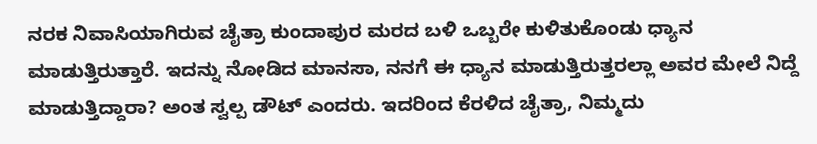ನರಕ ನಿವಾಸಿಯಾಗಿರುವ ಚೈತ್ರಾ ಕುಂದಾಪುರ ಮರದ ಬಳಿ ಒಬ್ಬರೇ ಕುಳಿತುಕೊಂಡು ಧ್ಯಾನ ಮಾಡುತ್ತಿರುತ್ತಾರೆ. ಇದನ್ನು ನೋಡಿದ ಮಾನಸಾ, ನನಗೆ ಈ ಧ್ಯಾನ ಮಾಡುತ್ತಿರುತ್ತರಲ್ಲಾ ಅವರ ಮೇಲೆ ನಿದ್ದೆ ಮಾಡುತ್ತಿದ್ದಾರಾ? ಅಂತ ಸ್ವಲ್ಪ ಡೌಟ್ ಎಂದರು. ಇದರಿಂದ ಕೆರಳಿದ ಚೈತ್ರಾ, ನಿಮ್ಮದು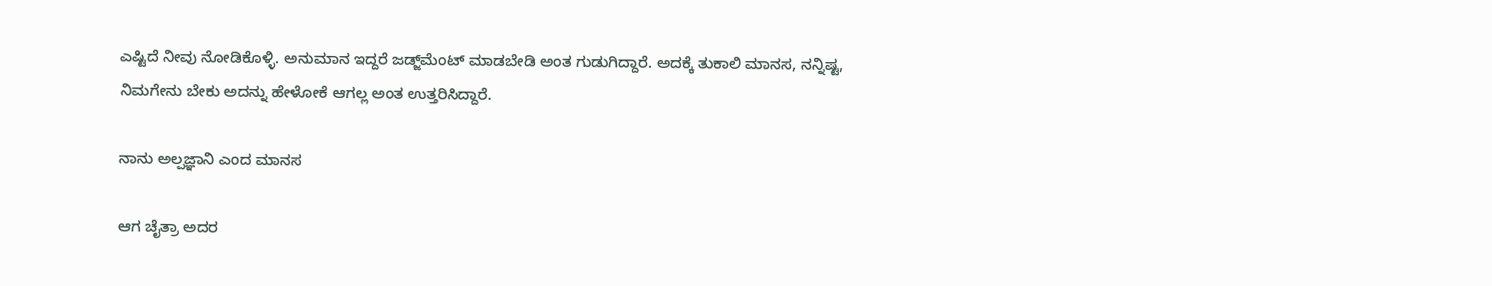ಎಷ್ಟಿದೆ ನೀವು ನೋಡಿಕೊಳ್ಳಿ. ಅನುಮಾನ ಇದ್ದರೆ ಜಡ್ಜ್‌ಮೆಂಟ್ ಮಾಡಬೇಡಿ ಅಂತ ಗುಡುಗಿದ್ದಾರೆ. ಅದಕ್ಕೆ ತುಕಾಲಿ ಮಾನಸ, ನನ್ನಿಷ್ಟ,  ನಿಮಗೇನು ಬೇಕು ಅದನ್ನು ಹೇಳೋಕೆ ಆಗಲ್ಲ ಅಂತ ಉತ್ತರಿಸಿದ್ದಾರೆ.

ನಾನು ಅಲ್ಪಜ್ಞಾನಿ ಎಂದ ಮಾನಸ

ಆಗ ಚೈತ್ರಾ ಅದರ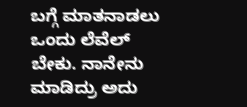ಬಗ್ಗೆ ಮಾತನಾಡಲು ಒಂದು ಲೆವೆಲ್ ಬೇಕು. ನಾನೇನು ಮಾಡಿದ್ರು ಅದು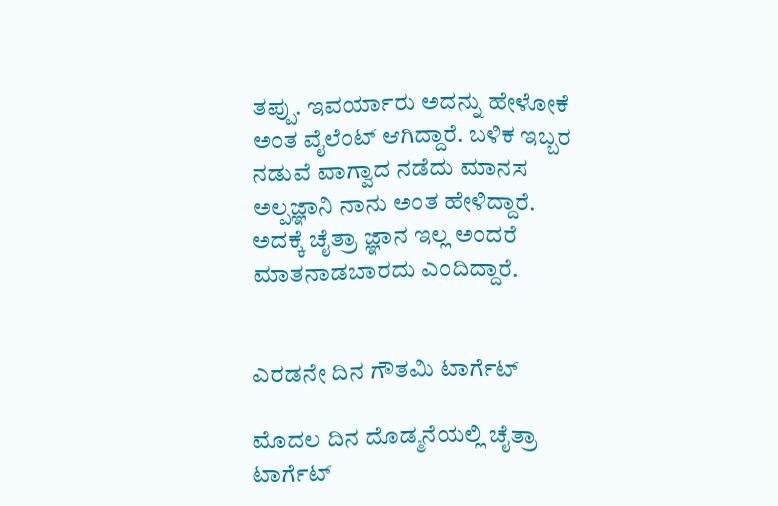ತಪ್ಪು. ಇವರ್ಯಾರು ಅದನ್ನು ಹೇಳೋಕೆ ಅಂತ ವೈಲೆಂಟ್ ಆಗಿದ್ದಾರೆ. ಬಳಿಕ ಇಬ್ಬರ ನಡುವೆ ವಾಗ್ವಾದ ನಡೆದು ಮಾನಸ ಅಲ್ಪಜ್ಞಾನಿ ನಾನು ಅಂತ ಹೇಳಿದ್ದಾರೆ. ಅದಕ್ಕೆ ಚೈತ್ರಾ ಜ್ಞಾನ ಇಲ್ಲ ಅಂದರೆ ಮಾತನಾಡಬಾರದು ಎಂದಿದ್ದಾರೆ.


ಎರಡನೇ ದಿನ ಗೌತಮಿ ಟಾರ್ಗೆಟ್

ಮೊದಲ ದಿನ ದೊಡ್ಮನೆಯಲ್ಲಿ ಚೈತ್ರಾ ಟಾರ್ಗೆಟ್‌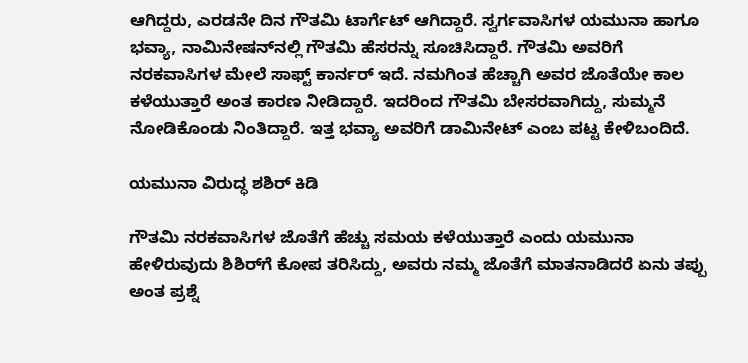ಆಗಿದ್ದರು, ಎರಡನೇ ದಿನ ಗೌತಮಿ ಟಾರ್ಗೆಟ್ ಆಗಿದ್ದಾರೆ. ಸ್ವರ್ಗವಾಸಿಗಳ ಯಮುನಾ ಹಾಗೂ ಭವ್ಯಾ, ನಾಮಿನೇಷನ್‌ನಲ್ಲಿ ಗೌತಮಿ ಹೆಸರನ್ನು ಸೂಚಿಸಿದ್ದಾರೆ. ಗೌತಮಿ ಅವರಿಗೆ ನರಕವಾಸಿಗಳ ಮೇಲೆ ಸಾಫ್ಟ್ ಕಾರ್ನರ್ ಇದೆ. ನಮಗಿಂತ ಹೆಚ್ಚಾಗಿ ಅವರ ಜೊತೆಯೇ ಕಾಲ ಕಳೆಯುತ್ತಾರೆ ಅಂತ ಕಾರಣ ನೀಡಿದ್ದಾರೆ. ಇದರಿಂದ ಗೌತಮಿ ಬೇಸರವಾಗಿದ್ದು, ಸುಮ್ಮನೆ ನೋಡಿಕೊಂಡು ನಿಂತಿದ್ದಾರೆ. ಇತ್ತ ಭವ್ಯಾ ಅವರಿಗೆ ಡಾಮಿನೇಟ್ ಎಂಬ ಪಟ್ಟ ಕೇಳಿಬಂದಿದೆ.

ಯಮುನಾ ವಿರುದ್ಧ ಶಶಿರ್ ಕಿಡಿ

ಗೌತಮಿ ನರಕವಾಸಿಗಳ ಜೊತೆಗೆ ಹೆಚ್ಚು ಸಮಯ ಕಳೆಯುತ್ತಾರೆ ಎಂದು ಯಮುನಾ ಹೇಳಿರುವುದು ಶಿಶಿರ್‌ಗೆ ಕೋಪ ತರಿಸಿದ್ದು, ಅವರು ನಮ್ಮ ಜೊತೆಗೆ ಮಾತನಾಡಿದರೆ ಏನು ತಪ್ಪು ಅಂತ ಪ್ರಶ್ನೆ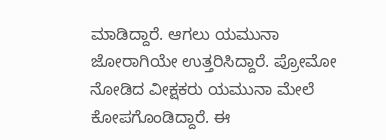ಮಾಡಿದ್ದಾರೆ. ಆಗಲು ಯಮುನಾ ಜೋರಾಗಿಯೇ ಉತ್ತರಿಸಿದ್ದಾರೆ. ಪ್ರೋಮೋ ನೋಡಿದ ವೀಕ್ಷಕರು ಯಮುನಾ ಮೇಲೆ ಕೋಪಗೊಂಡಿದ್ದಾರೆ. ಈ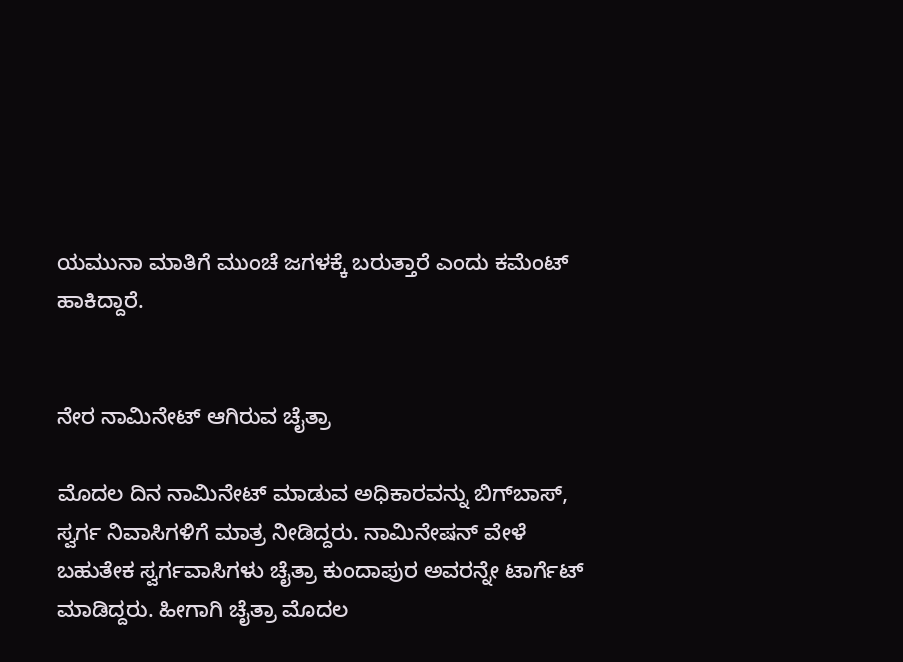ಯಮುನಾ ಮಾತಿಗೆ ಮುಂಚೆ ಜಗಳಕ್ಕೆ ಬರುತ್ತಾರೆ ಎಂದು ಕಮೆಂಟ್ ಹಾಕಿದ್ದಾರೆ.


ನೇರ ನಾಮಿನೇಟ್ ಆಗಿರುವ ಚೈತ್ರಾ

ಮೊದಲ ದಿನ ನಾಮಿನೇಟ್ ಮಾಡುವ ಅಧಿಕಾರವನ್ನು ಬಿಗ್‌ಬಾಸ್‌, ಸ್ವರ್ಗ ನಿವಾಸಿಗಳಿಗೆ ಮಾತ್ರ ನೀಡಿದ್ದರು. ನಾಮಿನೇಷನ್ ವೇಳೆ ಬಹುತೇಕ ಸ್ವರ್ಗವಾಸಿಗಳು ಚೈತ್ರಾ ಕುಂದಾಪುರ ಅವರನ್ನೇ ಟಾರ್ಗೆಟ್ ಮಾಡಿದ್ದರು. ಹೀಗಾಗಿ ಚೈತ್ರಾ ಮೊದಲ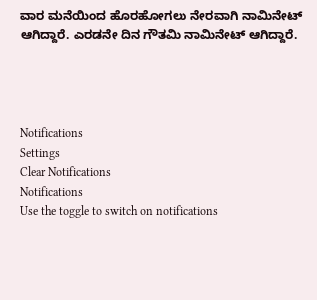ವಾರ ಮನೆಯಿಂದ ಹೊರಹೋಗಲು ನೇರವಾಗಿ ನಾಮಿನೇಟ್ ಆಗಿದ್ದಾರೆ. ಎರಡನೇ ದಿನ ಗೌತಮಿ ನಾಮಿನೇಟ್ ಆಗಿದ್ದಾರೆ.




Notifications
Settings
Clear Notifications
Notifications
Use the toggle to switch on notifications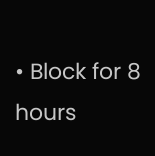• Block for 8 hours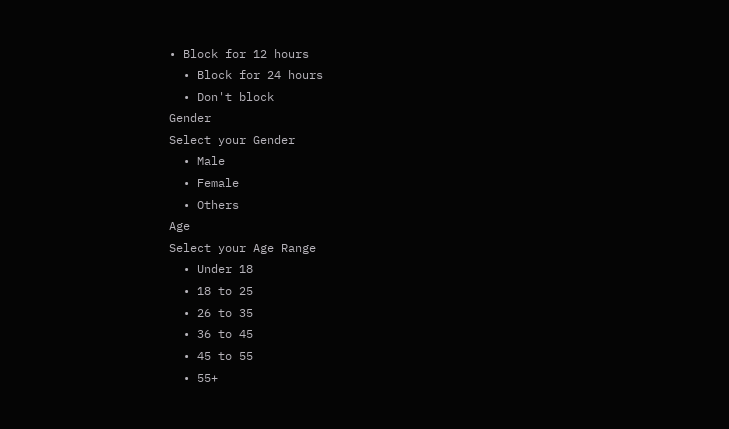• Block for 12 hours
  • Block for 24 hours
  • Don't block
Gender
Select your Gender
  • Male
  • Female
  • Others
Age
Select your Age Range
  • Under 18
  • 18 to 25
  • 26 to 35
  • 36 to 45
  • 45 to 55
  • 55+